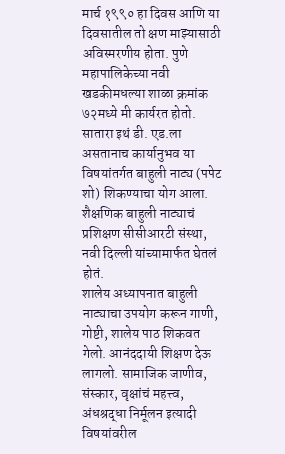मार्च १९९० हा दिवस आणि या दिवसातील तो क्षण माझ्यासाठी अविस्मरणीय होता. पुणे महापालिकेच्या नवी खडकीमधल्या शाळा क्रमांक ७२मध्ये मी कार्यरत होतो. सातारा इथं डी. एड.ला असतानाच कार्यानुभव या विषयांतर्गत बाहुली नाट्य (पपेट शो) शिकण्याचा योग आला. शैक्षणिक बाहुली नाट्याचं प्रशिक्षण सीसीआरटी संस्था, नवी दिल्ली यांच्यामार्फत घेतलं होतं.
शालेय अध्यापनात बाहुली नाट्याचा उपयोग करून गाणी, गोष्टी, शालेय पाठ शिकवत गेलो. आनंददायी शिक्षण देऊ लागलो. सामाजिक जाणीव, संस्कार, वृक्षांचं महत्त्व, अंधश्रद्धा निर्मूलन इत्यादी विषयांवरील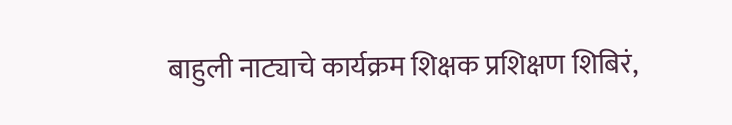बाहुली नाट्याचे कार्यक्रम शिक्षक प्रशिक्षण शिबिरं,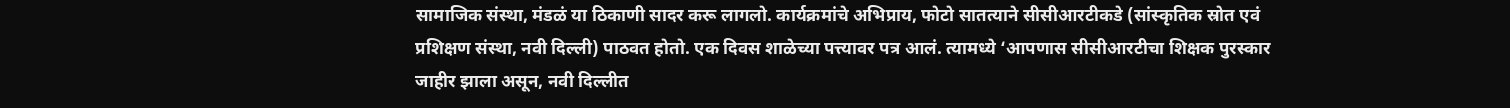सामाजिक संस्था, मंडळं या ठिकाणी सादर करू लागलो. कार्यक्रमांचे अभिप्राय, फोटो सातत्याने सीसीआरटीकडे (सांस्कृतिक स्रोत एवं प्रशिक्षण संस्था, नवी दिल्ली) पाठवत होतो. एक दिवस शाळेच्या पत्त्यावर पत्र आलं. त्यामध्ये ‘आपणास सीसीआरटीचा शिक्षक पुरस्कार जाहीर झाला असून, नवी दिल्लीत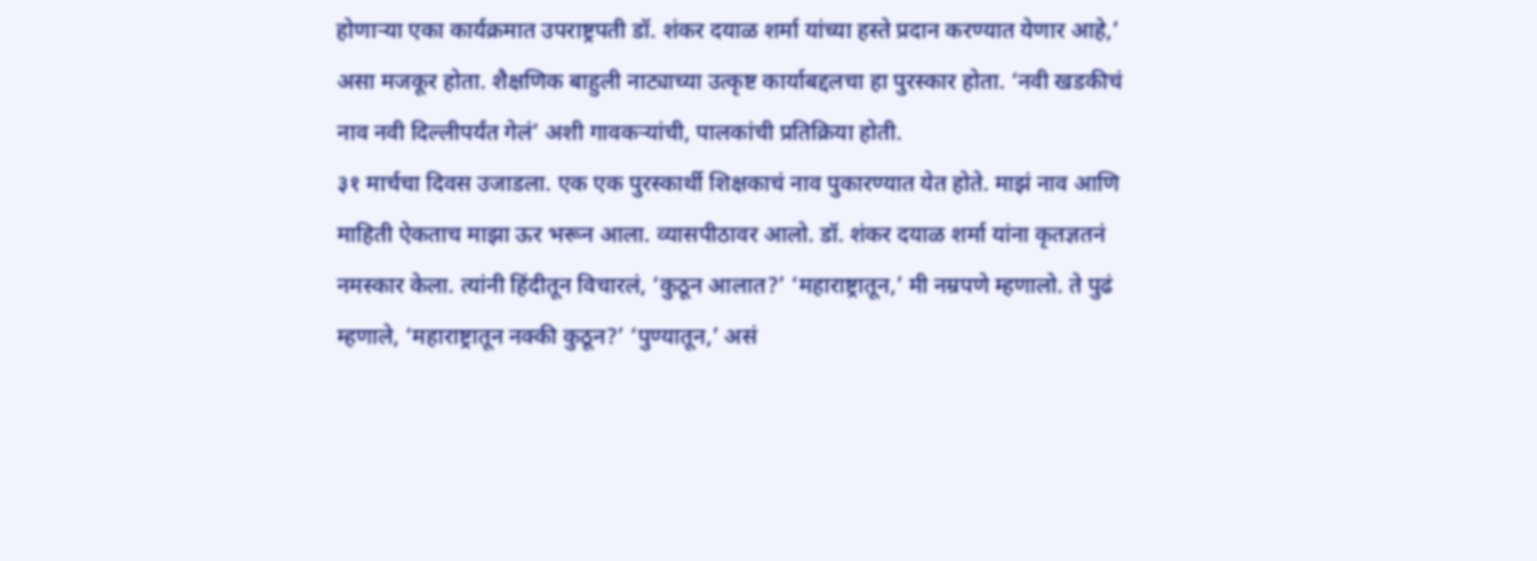होणाऱ्या एका कार्यक्रमात उपराष्ट्रपती डॉ. शंकर दयाळ शर्मा यांच्या हस्ते प्रदान करण्यात येणार आहे,’ असा मजकूर होता. शैक्षणिक बाहुली नाट्याच्या उत्कृष्ट कार्याबद्दलचा हा पुरस्कार होता. ‘नवी खडकीचं नाव नवी दिल्लीपर्यंत गेलं’ अशी गावकऱ्यांची, पालकांची प्रतिक्रिया होती.
३१ मार्चचा दिवस उजाडला. एक एक पुरस्कार्थी शिक्षकाचं नाव पुकारण्यात येत होते. माझं नाव आणि माहिती ऐकताच माझा ऊर भरून आला. व्यासपीठावर आलो. डॉ. शंकर दयाळ शर्मा यांना कृतज्ञतनं नमस्कार केला. त्यांनी हिंदीतून विचारलं, ‘कुठून आलात?’ ‘महाराष्ट्रातून,’ मी नम्रपणे म्हणालो. ते पुढं म्हणाले, ‘महाराष्ट्रातून नक्की कुठून?’ ‘पुण्यातून,’ असं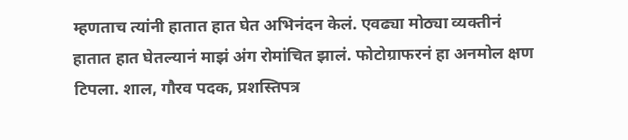म्हणताच त्यांनी हातात हात घेत अभिनंदन केलं. एवढ्या मोठ्या व्यक्तीनं हातात हात घेतल्यानं माझं अंग रोमांचित झालं. फोटोग्राफरनं हा अनमोल क्षण टिपला. शाल, गौरव पदक, प्रशस्तिपत्र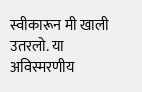स्वीकारून मी खाली उतरलो. या अविस्मरणीय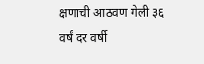क्षणाची आठवण गेली ३६ वर्षं दर वर्षी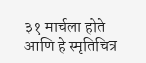३१ मार्चला होते आणि हे स्मृतिचित्र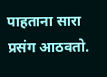पाहताना सारा प्रसंग आठवतो.